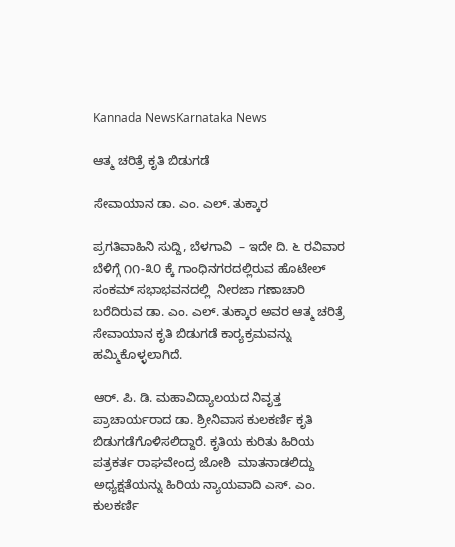Kannada NewsKarnataka News

ಆತ್ಮ ಚರಿತ್ರೆ ಕೃತಿ ಬಿಡುಗಡೆ

ಸೇವಾಯಾನ ಡಾ. ಎಂ. ಎಲ್. ತುಕ್ಕಾರ

ಪ್ರಗತಿವಾಹಿನಿ ಸುದ್ದಿ, ಬೆಳಗಾವಿ  – ಇದೇ ದಿ. ೬ ರವಿವಾರ ಬೆಳಿಗ್ಗೆ ೧೧-೩೦ ಕ್ಕೆ ಗಾಂಧಿನಗರದಲ್ಲಿರುವ ಹೊಟೇಲ್ ಸಂಕಮ್ ಸಭಾಭವನದಲ್ಲಿ  ನೀರಜಾ ಗಣಾಚಾರಿ ಬರೆದಿರುವ ಡಾ. ಎಂ. ಎಲ್. ತುಕ್ಕಾರ ಅವರ ಆತ್ಮ ಚರಿತ್ರೆ ಸೇವಾಯಾನ ಕೃತಿ ಬಿಡುಗಡೆ ಕಾರ‍್ಯಕ್ರಮವನ್ನು ಹಮ್ಮಿಕೊಳ್ಳಲಾಗಿದೆ.

ಆರ್. ಪಿ. ಡಿ. ಮಹಾವಿದ್ಯಾಲಯದ ನಿವೃತ್ತ ಪ್ರಾಚಾರ್ಯರಾದ ಡಾ. ಶ್ರೀನಿವಾಸ ಕುಲಕರ್ಣಿ ಕೃತಿ ಬಿಡುಗಡೆಗೊಳಿಸಲಿದ್ದಾರೆ. ಕೃತಿಯ ಕುರಿತು ಹಿರಿಯ ಪತ್ರಕರ್ತ ರಾಘವೇಂದ್ರ ಜೋಶಿ  ಮಾತನಾಡಲಿದ್ದು ಅಧ್ಯಕ್ಷತೆಯನ್ನು ಹಿರಿಯ ನ್ಯಾಯವಾದಿ ಎಸ್. ಎಂ. ಕುಲಕರ್ಣಿ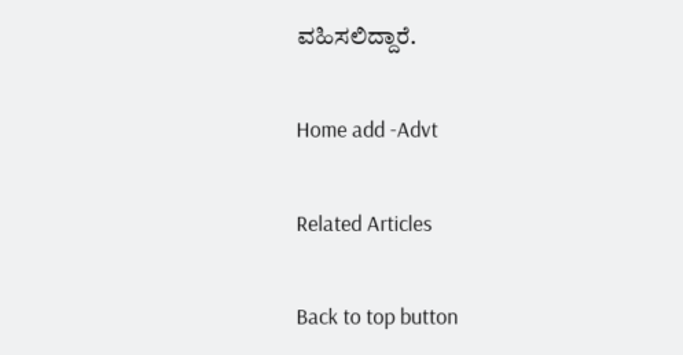ವಹಿಸಲಿದ್ದಾರೆ.

Home add -Advt

Related Articles

Back to top button